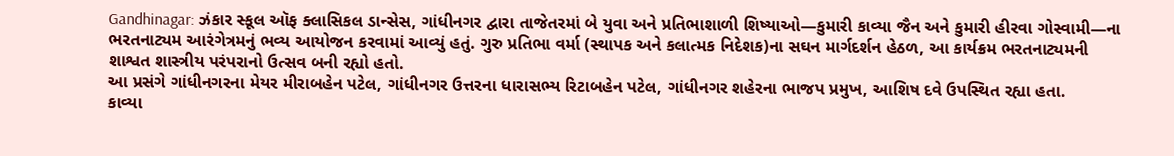Gandhinagar: ઝંકાર સ્કૂલ ઑફ ક્લાસિકલ ડાન્સેસ, ગાંધીનગર દ્વારા તાજેતરમાં બે યુવા અને પ્રતિભાશાળી શિષ્યાઓ—કુમારી કાવ્યા જૈન અને કુમારી હીરવા ગોસ્વામી—ના ભરતનાટ્યમ આરંગેત્રમનું ભવ્ય આયોજન કરવામાં આવ્યું હતું. ગુરુ પ્રતિભા વર્મા (સ્થાપક અને કલાત્મક નિદેશક)ના સઘન માર્ગદર્શન હેઠળ, આ કાર્યક્રમ ભરતનાટ્યમની શાશ્વત શાસ્ત્રીય પરંપરાનો ઉત્સવ બની રહ્યો હતો.
આ પ્રસંગે ગાંધીનગરના મેયર મીરાબહેન પટેલ, ગાંધીનગર ઉત્તરના ધારાસભ્ય રિટાબહેન પટેલ, ગાંધીનગર શહેરના ભાજપ પ્રમુખ, આશિષ દવે ઉપસ્થિત રહ્યા હતા.
કાવ્યા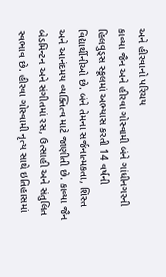અને હીરવાનો પરિચય
કાવ્યા જૈન અને હીરવા ગોસ્વામી બંને ગાંધીનગરની હિલવુડ્સ સ્કૂલમાં અભ્યાસ કરતી 14 વર્ષની વિદ્યાર્થીનીઓ છે. બંને તેમના સર્જનાત્મકતા, શિસ્ત અને આનંદમય વ્યક્તિત્વ માટે જાણીતી છે. કાવ્યા જૈન બેડમિન્ટન અને સંગીતમાં રસ, ઉત્સાહી અને સંતુલિત સ્વભાવ છે. હીરવા ગોસ્વામી નૃત્ય સાથે ઇતિહાસમાં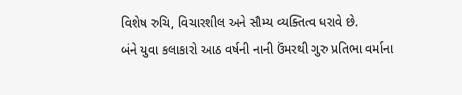વિશેષ રુચિ, વિચારશીલ અને સૌમ્ય વ્યક્તિત્વ ધરાવે છે.
બંને યુવા કલાકારો આઠ વર્ષની નાની ઉંમરથી ગુરુ પ્રતિભા વર્માના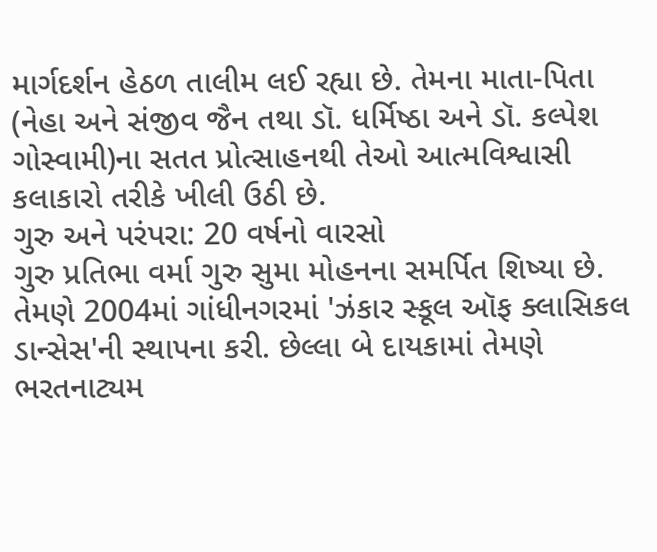માર્ગદર્શન હેઠળ તાલીમ લઈ રહ્યા છે. તેમના માતા-પિતા (નેહા અને સંજીવ જૈન તથા ડૉ. ધર્મિષ્ઠા અને ડૉ. કલ્પેશ ગોસ્વામી)ના સતત પ્રોત્સાહનથી તેઓ આત્મવિશ્વાસી કલાકારો તરીકે ખીલી ઉઠી છે.
ગુરુ અને પરંપરા: 20 વર્ષનો વારસો
ગુરુ પ્રતિભા વર્મા ગુરુ સુમા મોહનના સમર્પિત શિષ્યા છે. તેમણે 2004માં ગાંધીનગરમાં 'ઝંકાર સ્કૂલ ઑફ ક્લાસિકલ ડાન્સેસ'ની સ્થાપના કરી. છેલ્લા બે દાયકામાં તેમણે ભરતનાટ્યમ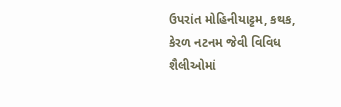ઉપરાંત મોહિનીયાટ્ટમ, કથક, કેરળ નટનમ જેવી વિવિધ શૈલીઓમાં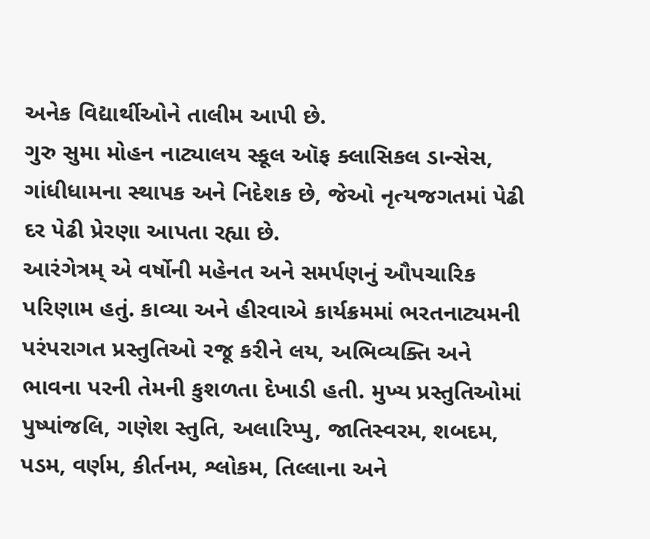અનેક વિદ્યાર્થીઓને તાલીમ આપી છે.
ગુરુ સુમા મોહન નાટ્યાલય સ્કૂલ ઑફ ક્લાસિકલ ડાન્સેસ, ગાંધીધામના સ્થાપક અને નિદેશક છે, જેઓ નૃત્યજગતમાં પેઢી દર પેઢી પ્રેરણા આપતા રહ્યા છે.
આરંગેત્રમ્ એ વર્ષોની મહેનત અને સમર્પણનું ઔપચારિક પરિણામ હતું. કાવ્યા અને હીરવાએ કાર્યક્રમમાં ભરતનાટ્યમની પરંપરાગત પ્રસ્તુતિઓ રજૂ કરીને લય, અભિવ્યક્તિ અને ભાવના પરની તેમની કુશળતા દેખાડી હતી. મુખ્ય પ્રસ્તુતિઓમાં પુષ્પાંજલિ, ગણેશ સ્તુતિ, અલારિપ્પુ, જાતિસ્વરમ, શબદમ, પડમ, વર્ણમ, કીર્તનમ, શ્લોકમ, તિલ્લાના અને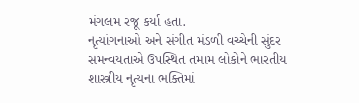મંગલમ રજૂ કર્યા હતા.
નૃત્યાંગનાઓ અને સંગીત મંડળી વચ્ચેની સુંદર સમન્વયતાએ ઉપસ્થિત તમામ લોકોને ભારતીય શાસ્ત્રીય નૃત્યના ભક્તિમાં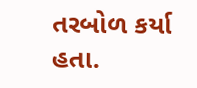તરબોળ કર્યા હતા.